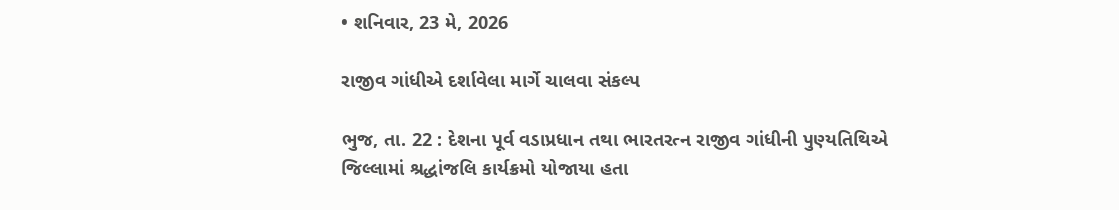• શનિવાર, 23 મે, 2026

રાજીવ ગાંધીએ દર્શાવેલા માર્ગે ચાલવા સંકલ્પ

ભુજ, તા. 22 : દેશના પૂર્વ વડાપ્રધાન તથા ભારતરત્ન રાજીવ ગાંધીની પુણ્યતિથિએ જિલ્લામાં શ્રદ્ધાંજલિ કાર્યક્રમો યોજાયા હતા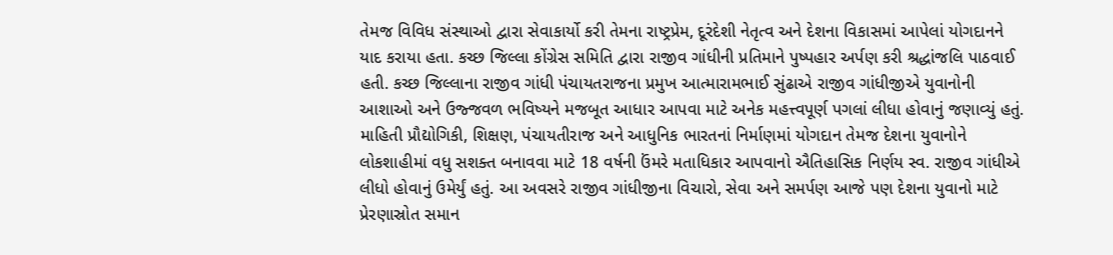તેમજ વિવિધ સંસ્થાઓ દ્વારા સેવાકાર્યો કરી તેમના રાષ્ટ્રપ્રેમ, દૂરંદેશી નેતૃત્વ અને દેશના વિકાસમાં આપેલાં યોગદાનને યાદ કરાયા હતા. કચ્છ જિલ્લા કોંગ્રેસ સમિતિ દ્વારા રાજીવ ગાંધીની પ્રતિમાને પુષ્પહાર અર્પણ કરી શ્રદ્ધાંજલિ પાઠવાઈ હતી. કચ્છ જિલ્લાના રાજીવ ગાંધી પંચાયતરાજના પ્રમુખ આત્મારામભાઈ સુંઢાએ રાજીવ ગાંધીજીએ યુવાનોની આશાઓ અને ઉજ્જવળ ભવિષ્યને મજબૂત આધાર આપવા માટે અનેક મહત્ત્વપૂર્ણ પગલાં લીધા હોવાનું જણાવ્યું હતું. માહિતી પ્રૌદ્યોગિકી, શિક્ષણ, પંચાયતીરાજ અને આધુનિક ભારતનાં નિર્માણમાં યોગદાન તેમજ દેશના યુવાનોને લોકશાહીમાં વધુ સશક્ત બનાવવા માટે 18 વર્ષની ઉંમરે મતાધિકાર આપવાનો ઐતિહાસિક નિર્ણય સ્વ. રાજીવ ગાંધીએ લીધો હોવાનું ઉમેર્યું હતું. આ અવસરે રાજીવ ગાંધીજીના વિચારો, સેવા અને સમર્પણ આજે પણ દેશના યુવાનો માટે પ્રેરણાસ્રોત સમાન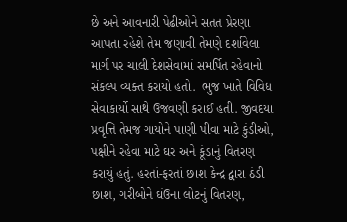છે અને આવનારી પેઢીઓને સતત પ્રેરણા આપતા રહેશે તેમ જણાવી તેમણે દર્શાવેલા માર્ગ પર ચાલી દેશસેવામાં સમર્પિત રહેવાનો સંકલ્પ વ્યક્ત કરાયો હતો.  ભુજ ખાતે વિવિધ સેવાકાર્યો સાથે ઉજવણી કરાઈ હતી. જીવદયા પ્રવૃત્તિ તેમજ ગાયોને પાણી પીવા માટે કુંડીઓ, પક્ષીને રહેવા માટે ઘર અને કૂંડાનું વિતરણ કરાયું હતું. હરતાં-ફરતાં છાશ કેન્દ્ર દ્વારા ઠંડી છાશ, ગરીબોને ઘંઉના લોટનું વિતરણ,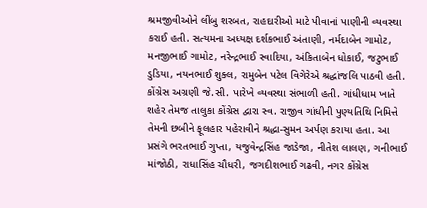શ્રમજીવીઓને લીંબુ શરબત, રાહદારીઓ માટે પીવાનાં પાણીની વ્યવસ્થા કરાઈ હતી. સત્યમના અધ્યક્ષ દર્શકભાઈ અંતાણી, નર્મદાબેન ગામોટ, મનજીભાઈ ગામોટ, નરેન્દ્રભાઈ સ્વાદિયા, અંકિતાબેન ધોકાઈ, જટુભાઈ ડુડિયા, નયનભાઈ શુક્લ, રામુબેન પટેલ વિગેરેએ શ્રદ્ધાંજલિ પાઠવી હતી. કોંગ્રેસ અગ્રણી જે.સી. પારેખે વ્યવસ્થા સંભાળી હતી. ગાંધીધામ ખાતે શહેર તેમજ તાલુકા કોંગ્રેસ દ્વારા સ્વ. રાજીવ ગાંધીની પુણ્યતિથિ નિમિત્તે તેમની છબીને ફૂલહાર પહેરાવીને શ્રદ્ધા-સુમન અર્પણ કરાયા હતા. આ પ્રસંગે ભરતભાઈ ગુપ્તા, યજુવેન્દ્રસિંહ જાડેજા, નીતેશ લાલણ, ગનીભાઈ માંજોઠી, રાધાસિંહ ચૌધરી, જગદીશભાઈ ગઢવી, નગર કોંગ્રેસ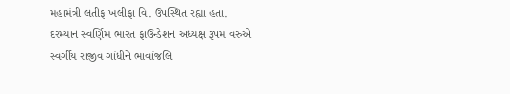મહામંત્રી લતીફ ખલીફા વિ. ઉપસ્થિત રહ્યા હતા. દરમ્યાન સ્વર્ણિમ ભારત ફાઉન્ડેશન અધ્યક્ષ રૂપમ વરુએ સ્વર્ગીય રાજીવ ગાંધીને ભાવાંજલિ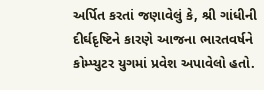અર્પિત કરતાં જણાવેલું કે, શ્રી ગાંધીની દીર્ઘદૃષ્ટિને કારણે આજના ભારતવર્ષને કોમ્પ્યુટર યુગમાં પ્રવેશ અપાવેલો હતો.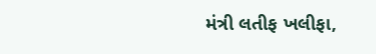મંત્રી લતીફ ખલીફા,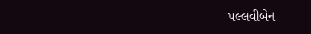પલ્લવીબેન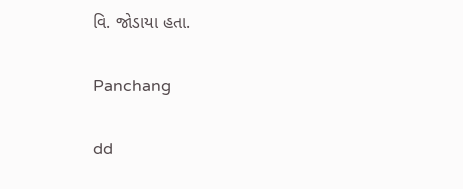વિ. જોડાયા હતા.

Panchang

dd